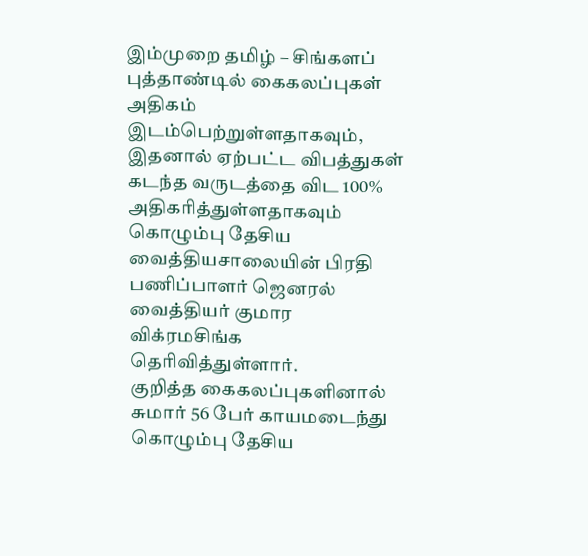இம்முறை தமிழ் – சிங்களப் புத்தாண்டில் கைகலப்புகள் அதிகம் இடம்பெற்றுள்ளதாகவும், இதனால் ஏற்பட்ட விபத்துகள் கடந்த வருடத்தை விட 100% அதிகரித்துள்ளதாகவும் கொழும்பு தேசிய வைத்தியசாலையின் பிரதி பணிப்பாளர் ஜெனரல் வைத்தியர் குமார விக்ரமசிங்க தெரிவித்துள்ளார்.
குறித்த கைகலப்புகளினால் சுமார் 56 பேர் காயமடைந்து கொழும்பு தேசிய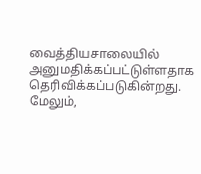வைத்தியசாலையில் அனுமதிக்கப்பட்டுள்ளதாக தெரிவிக்கப்படுகின்றது.
மேலும்,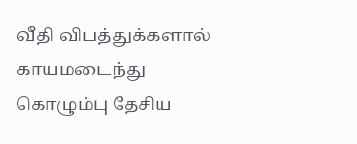வீதி விபத்துக்களால் காயமடைந்து கொழும்பு தேசிய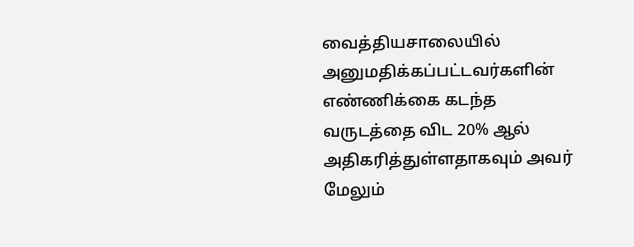வைத்தியசாலையில் அனுமதிக்கப்பட்டவர்களின் எண்ணிக்கை கடந்த வருடத்தை விட 20% ஆல் அதிகரித்துள்ளதாகவும் அவர் மேலும்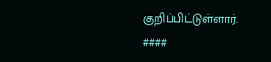குறிப்பிட்டுள்ளார்.
####